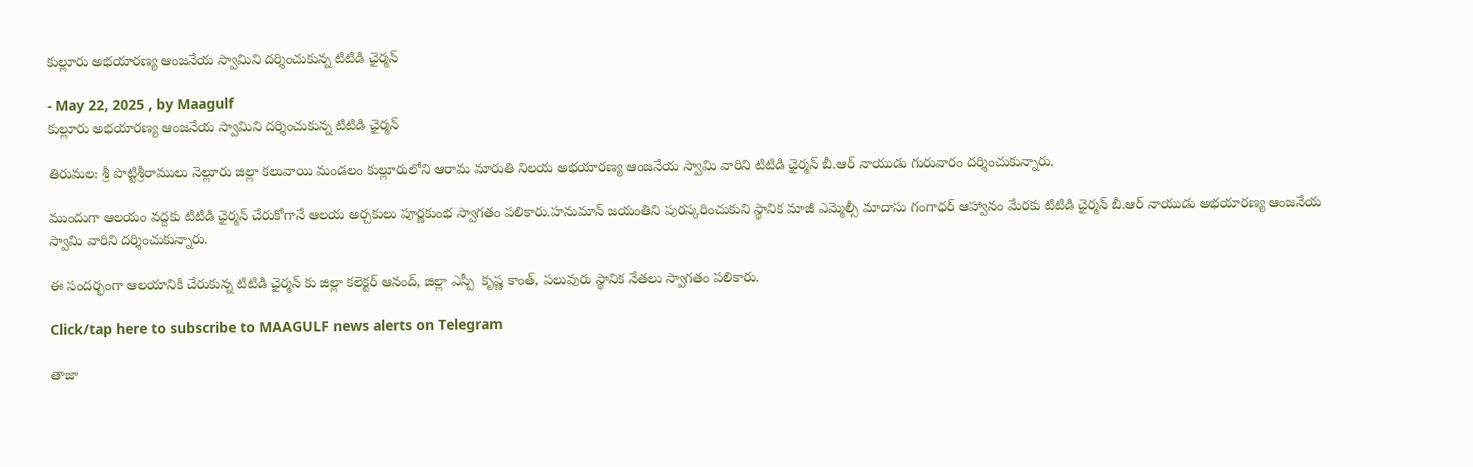కుల్లూరు అభయారణ్య ఆంజనేయ స్వామిని దర్శించుకున్న టిటిడి ఛైర్మన్

- May 22, 2025 , by Maagulf
కుల్లూరు అభయారణ్య ఆంజనేయ స్వామిని దర్శించుకున్న టిటిడి ఛైర్మన్

తిరుమల: శ్రీ పొట్టిశ్రీరాములు నెల్లూరు జిల్లా కలువాయి మండలం కుల్లూరులోని ఆరామ మారుతి నిలయ అభయారణ్య ఆంజనేయ స్వామి వారిని టిటిడి ఛైర్మన్ బీ.ఆర్ నాయుడు గురువారం దర్శించుకున్నారు.

ముందుగా ఆలయం వద్దకు టిటిడి ఛైర్మన్ చేరుకోగానే ఆలయ అర్చకులు పూర్ణకుంభ స్వాగతం పలికారు.హనుమాన్ జయంతిని పురస్కరించుకుని స్థానిక మాజీ ఎమ్మెల్సీ మాదాసు గంగాధర్ ఆహ్వానం మేరకు టిటిడి ఛైర్మన్ బీ.ఆర్ నాయుడు అభయారణ్య ఆంజనేయ స్వామి వారిని దర్శించుకున్నారు.

ఈ సందర్భంగా ఆలయానికి చేరుకున్న టిటిడి ఛైర్మన్ కు జిల్లా కలెక్టర్ ఆనంద్, జిల్లా ఎస్పీ  కృష్ణ కాంత్, పలువురు స్థానిక నేతలు స్వాగతం పలికారు.

Click/tap here to subscribe to MAAGULF news alerts on Telegram

తాజా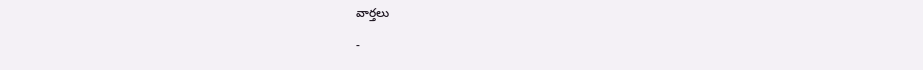వార్తలు

-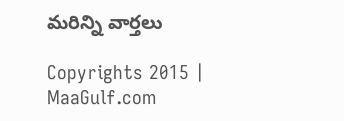మరిన్ని వార్తలు

Copyrights 2015 | MaaGulf.com